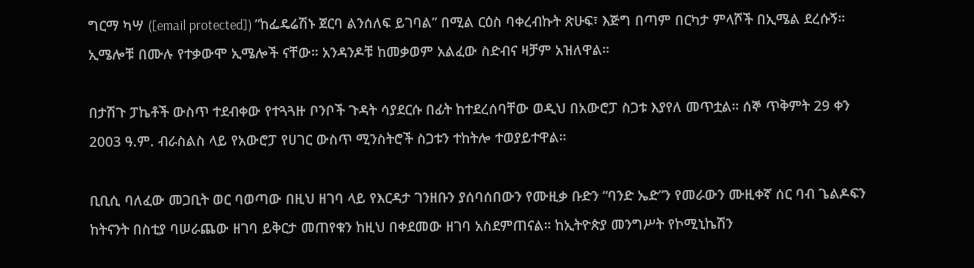ግርማ ካሣ ([email protected]) ”ከፌዴሬሽኑ ጀርባ ልንሰለፍ ይገባል” በሚል ርዕስ ባቀረብኩት ጽሁፍ፣ እጅግ በጣም በርካታ ምላሾች በኢሜል ደረሱኝ። ኢሜሎቹ በሙሉ የተቃውሞ ኢሜሎች ናቸው። አንዳንዶቹ ከመቃወም አልፈው ስድብና ዛቻም አዝለዋል።

በታሽጉ ፓኬቶች ውስጥ ተደብቀው የተጓጓዙ ቦንቦች ጉዳት ሳያደርሱ በፊት ከተደረሰባቸው ወዲህ በአውሮፓ ስጋቱ እያየለ መጥቷል። ሰኞ ጥቅምት 29 ቀን 2003 ዓ.ም. ብራስልስ ላይ የአውሮፓ የሀገር ውስጥ ሚንስትሮች ስጋቱን ተከትሎ ተወያይተዋል።

ቢቢሲ ባለፈው መጋቢት ወር ባወጣው በዚህ ዘገባ ላይ የእርዳታ ገንዘቡን ያሰባሰበውን የሙዚቃ ቡድን “ባንድ ኤድ”ን የመራውን ሙዚቀኛ ሰር ባብ ጌልዶፍን  ከትናንት በስቲያ ባሠራጨው ዘገባ ይቅርታ መጠየቁን ከዚህ በቀደመው ዘገባ አስደምጠናል። ከኢትዮጵያ መንግሥት የኮሚኒኬሽን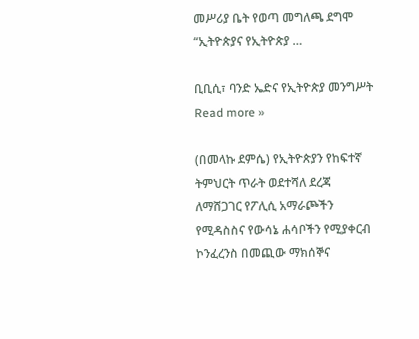መሥሪያ ቤት የወጣ መግለጫ ደግሞ “ኢትዮጵያና የኢትዮጵያ …

ቢቢሲ፣ ባንድ ኤድና የኢትዮጵያ መንግሥት Read more »

(በመላኩ ደምሴ) የኢትዮጵያን የከፍተኛ ትምህርት ጥራት ወደተሻለ ደረጃ ለማሸጋገር የፖሊሲ አማራጮችን የሚዳስስና የውሳኔ ሐሳቦችን የሚያቀርብ ኮንፈረንስ በመጪው ማክሰኞና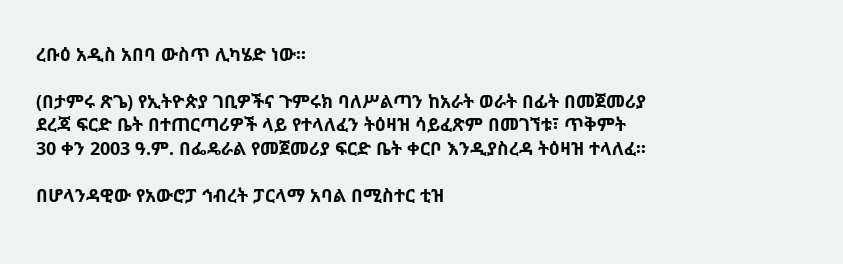ረቡዕ አዲስ አበባ ውስጥ ሊካሄድ ነው፡፡

(በታምሩ ጽጌ) የኢትዮጵያ ገቢዎችና ጉምሩክ ባለሥልጣን ከአራት ወራት በፊት በመጀመሪያ ደረጃ ፍርድ ቤት በተጠርጣሪዎች ላይ የተላለፈን ትዕዛዝ ሳይፈጽም በመገኘቱ፣ ጥቅምት 30 ቀን 2003 ዓ.ም. በፌዴራል የመጀመሪያ ፍርድ ቤት ቀርቦ እንዲያስረዳ ትዕዛዝ ተላለፈ፡፡

በሆላንዳዊው የአውሮፓ ኅብረት ፓርላማ አባል በሚስተር ቲዝ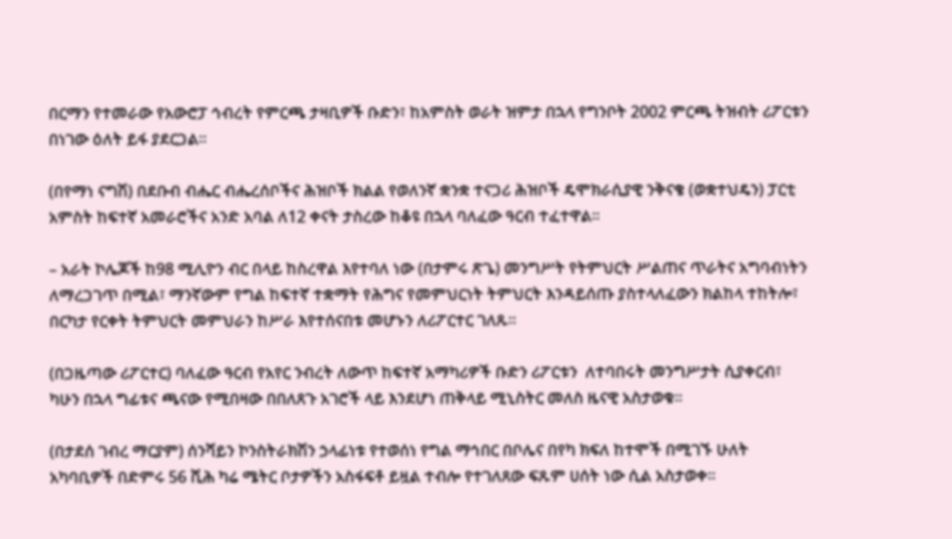በርማን የተመራው የአውሮፓ ኅብረት የምርጫ ታዛቢዎች ቡድን፣ ከአምስት ወራት ዝምታ በኋላ የግንቦት 2002 ምርጫ ትዝብት ሪፖርቱን በነገው ዕለት ይፋ ያደርጋል፡፡

(በየማነ ናግሽ) በደቡብ ብሔር ብሔረሰቦችና ሕዝቦች ክልል የወለንኛ ቋንቋ ተናጋሪ ሕዝቦች ዴሞክራሲያዊ ንቅናቄ (ወቋተህዴን) ፓርቲ አምስት ከፍተኛ አመራሮችና አንድ አባል ለ12 ቀናት ታስረው ከቆዩ በኋላ ባለፈው ዓርብ ተፈተዋል፡፡

– አራት ኮሌጆች ከ98 ሚሊዮን ብር በላይ ከስረዋል እየተባለ ነው (በታምሩ ጽጌ) መንግሥት የትምህርት ሥልጠና ጥራትና አግባብነትን ለማረጋገጥ በሚል፣ ማንኛውም የግል ከፍተኛ ተቋማት የሕግና የመምህርነት ትምህርት እንዳይሰጡ ያስተላለፈውን ክልከላ ተከትሎ፣ በርካታ የርቀት ትምህርት መምህራን ከሥራ እየተሰናበቱ መሆኑን ለሪፖርተር ገለጹ፡፡

(በጋዜጣው ሪፖርተር) ባለፈው ዓርብ የአየር ንብረት ለውጥ ከፍተኛ አማካሪዎች ቡድን ሪፖርቱን  ለተባበሩት መንግሥታት ሲያቀርብ፣ ካሁን በኋላ ግፊቱና ጫናው የሚበዛው በበለጸጉ አገሮች ላይ እንደሆነ ጠቅላይ ሚኒስትር መለስ ዜናዊ አስታወቁ፡፡

(በታደሰ ገብረ ማርያም) ሰንሻይን ኮንስትራክሽን ኃላፊነቱ የተወሰነ የግል ማኅበር በቦሌና በየካ ክፍለ ከተሞች በሚገኙ ሁለት አካባቢዎች በድምሩ 56 ሺሕ ካሬ ሜትር ቦታዎችን አስፋፍቶ ይዟል ተብሎ የተገለጸው ፍጹም ሀሰት ነው ሲል አስታወቀ፡፡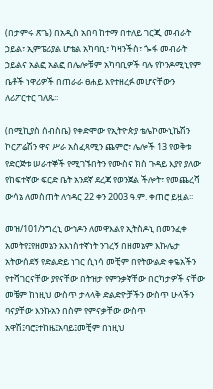(በታምሩ ጽጌ) በአዲስ አበባ ከተማ በተለይ ገርጂ መብራት ኃይል፣ ኢምፔሪያል ሆቴል አካባቢ፣ ካዛንችስ፣ ጐፋ መብራት ኃይልና አልፎ አልፎ በሌሎቹም አካባቢዎች ባሉ የኮንዶሚኒየም ቤቶች ነዋሪዎች በጠራራ ፀሐይ እየተዘረፉ መሆናቸውን ለሪፖርተር ገለጹ፡፡

(በሚኪያስ ሰብስቤ) የቀድሞው የኢትዮጵያ ቴሌኮሙኒኬሽን ኮርፖሬሽን ዋና ሥራ አስፈጻሚን ጨምሮ፣ ሌሎች 13 የወቅቱ የድርጅቱ ሠራተኞች የሚገኙበትን የሙስና ክስ ጉዳይ እያየ ያለው የከፍተኛው ፍርድ ቤት አንደኛ ደረጃ የወንጀል ችሎት፣ የመጨረሻ ውሳኔ ለመስጠት ለኅዳር 22 ቀን 2003 ዓ.ም. ቀጠሮ ይዟል፡፡

መዝ/101/ንግረኒ ውኅዶን ለመዋእልየ ኢትስዶኒ በመንፈቀ አመትየ፤የዘመኔን አእነስተኛነት ንገረኝ በዘመኔም እኩሌታ አትውሰደኝ የድልድይ ነገር ሲነሳ መቺም በየትውልድ ቀዬአችን የተሻገርናቸው ያየናቸው በትዝታ የምንቃኛቸው በርካታዎች ናቸው መቼም ከነዚህ ውስጥ ታላላቅ ድልድዮቻችን ውስጥ ሁላችን ባናያቸው እንኩአን በስም የምናቃቸው ውስጥ አዋሽ፤ባሮ፤ተከዜ፤አባይ፤መቺም በነዚህ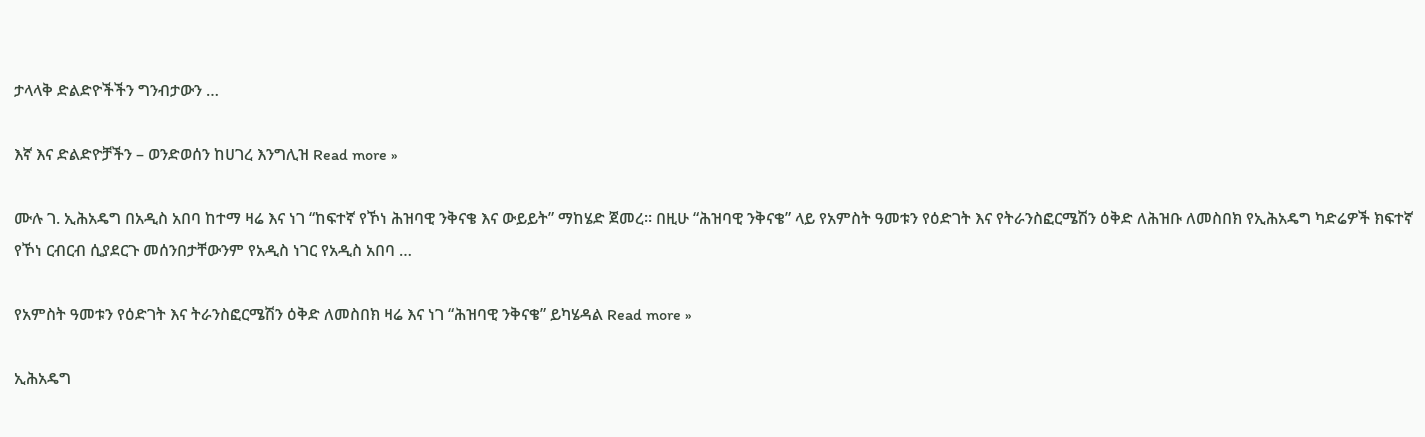ታላላቅ ድልድዮችችን ግንብታውን …

እኛ እና ድልድዮቻችን – ወንድወሰን ከሀገረ እንግሊዝ Read more »

ሙሉ ገ. ኢሕአዴግ በአዲስ አበባ ከተማ ዛሬ እና ነገ “ከፍተኛ የኾነ ሕዝባዊ ንቅናቄ እና ውይይት” ማከሄድ ጀመረ። በዚሁ “ሕዝባዊ ንቅናቄ” ላይ የአምስት ዓመቱን የዕድገት እና የትራንስፎርሜሽን ዕቅድ ለሕዝቡ ለመስበክ የኢሕአዴግ ካድሬዎች ክፍተኛ የኾነ ርብርብ ሲያደርጉ መሰንበታቸውንም የአዲስ ነገር የአዲስ አበባ …

የአምስት ዓመቱን የዕድገት እና ትራንስፎርሜሽን ዕቅድ ለመስበክ ዛሬ እና ነገ “ሕዝባዊ ንቅናቄ” ይካሄዳል Read more »

ኢሕአዴግ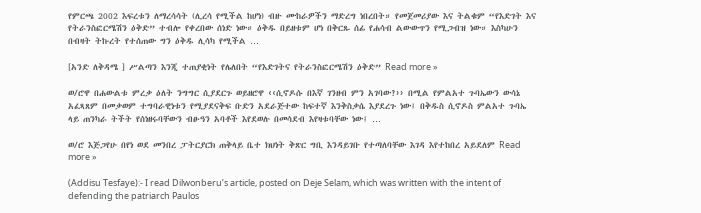የምርጫ 2002 እፍረቱን ለማረሳሳት (ሊረሳ የሚችል ከሆነ) ብዙ ሙከራዎችን ማድረግ ነበረበት። የመጀመሪያው እና ትልቁም “የእድገት እና የትራንስፎርሜሽን ዕቅድ” ተብሎ የቀረበው ሰነድ ነው። ዕቅዱ በይዘቱም ሆነ በቅርጹ ሰፊ የሐሳብ ልውውጥን የሚጋብዝ ነው። እስካሁን በብዛት ትኩረት የተሰጠው ግን ዕቅዱ ሊሳካ የሚችል …

[አንድ ለቅዳሜ ] ሥልጣን እንጂ ተጠያቂነት የሌለበት “የእድገትና የትራንስፎርሜሽን ዕቅድ” Read more »

ወ/ሮዋ በሐውልቱ ምረቃ ዕለት ንግግር ሲያደርጉ ወይዘሮዋ ‹‹ሲኖዶሱ በእኛ ገንዘብ ምን አገባው?›› በሚል የምልአተ ጉባኤውን ውሳኔ አፈጻጸም በመቃወም ተግባራዊነቱን የሚያደናቅፍ ቡድን አደራጅተው ከፍተኛ እንቅስቃሴ እያደረጉ ነው፤ በቅዱስ ሲኖዶስ ምልአተ ጉባኤ ላይ ጠንካራ ትችት የሰነዘሩባቸውን ብፁዓን አባቶች እየደወሉ በመሳደብ እየዛቱባቸው ነው፤ …

ወ/ሮ እጅጋየሁ በየነ ወደ መንበረ ፓትርያርክ ጠቅላይ ቤተ ክህነት ቅጽር ግቢ እንዳይገቡ የተጣለባቸው እገዳ እየተከበረ አይደለም Read more »

(Addisu Tesfaye):- I read Dilwonberu’s article, posted on Deje Selam, which was written with the intent of defending the patriarch Paulos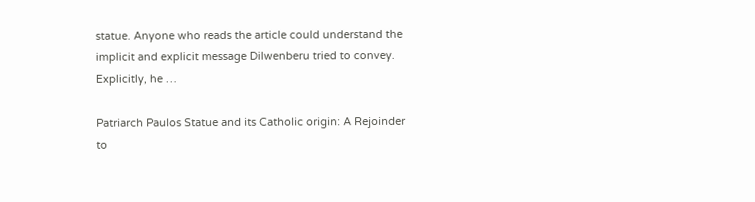statue. Anyone who reads the article could understand the implicit and explicit message Dilwenberu tried to convey. Explicitly, he …

Patriarch Paulos Statue and its Catholic origin: A Rejoinder to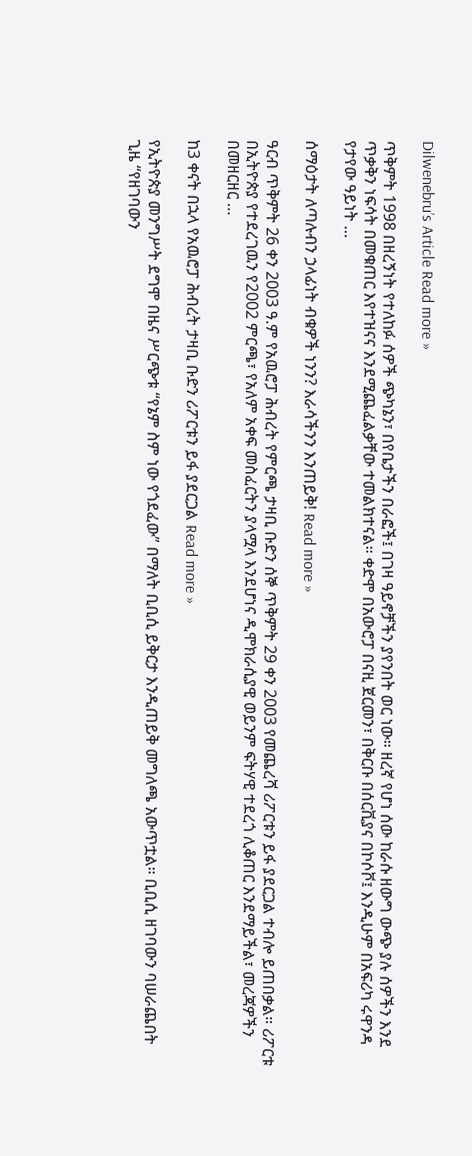Dilwenebru’s Article Read more »

ጥቅምት 1998 በዘረኝነት የተለከፉ ሰዎች ጭካኔን፣ በየቤታችን በራፎች፤ በገዛ ዓይኖቻችን ያየንበት ወር ነው። ዘረኛ የሆነ ሰው ከራሱ ዘውግ ውጭ ያሉ ሰዎችን እንደ ጥቃቅን ነፍሳት በመቁጠር እየተዝናና እንደሚጨፈልቃቸው ተመልክተናል። ቀድሞ በአውሮፓ በናዚ ጀርመን፣ በቅርቡ በሰርቪያና በኮሶቮ፤ እንዲሁም በአፍሪካ ሩዋንዳ የታየው ዓይነት …

ሰማዕታት ለጣሉብን ኃላፊነት ብቁዎች ነንን? እራሳችንን እንጠይቅ! Read more »

ዓርብ ጥቅምት 26 ቀን 2003 ዓ.ም የአዉሮፓ ሕብረት የምርጫ ታዛቢ ቡድን ሰኞ ጥቅምት 29 ቀን 2003 የመጨረሻ ሪፖርቱን ይፋ ያደርጋል ተብሎ ይጠበቃል። ሪፖርቱ በኢትዮጵያ የተደረገዉን የ2002 ምርጫ፣ የአለም አቀፍ መስፈርትን ያላሟላ እንደሆነና ዲሞክራሲያዊ ወይንም ፍትሃዊ ተደረጎ ሊቆጠር እንደማይችል፣ መረጃዎችን በመዘርዘር …

ከ3 ቀናት በኋላ የአዉሮፓ ሕብረት ታዛቢ ቡድን ሪፖርቱን ይፋ ያደርጋል Read more »

የኢትዮጵያ መንግሥት ደግሞ በዜና ሥርጭቱ “የኔም ስም ነው የጎደፈው” በማለት ቢቢሲ ይቅርታ እንዲጠይቅ መግለጫ አውጥቷል። ቢቢሲ ዘገባውን ባሠራጨበት ጊዜ “የዘገባውን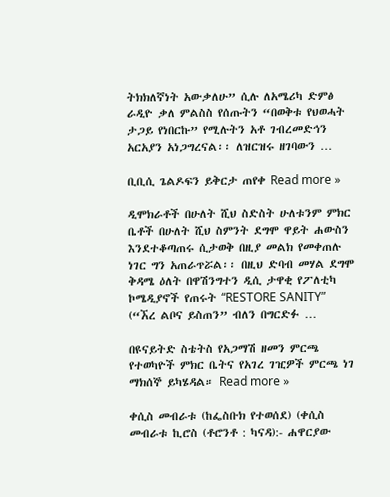ትክክለኛነት አውቃለሁ” ሲሉ ለአሜሪካ ድምፅ ራዲዮ ቃለ ምልስስ የሰጡትን “በወቅቱ የህወሓት ታጋይ የነበርኩ” የሚሉትን አቶ ገብረመድኅን አርአያን አነጋግረናል፡፡ ለዝርዝሩ ዘገባውን …

ቢቢሲ ጌልዶፍን ይቅርታ ጠየቀ Read more »

ዲሞክራቶች በሁለት ሺህ ስድስት ሁለቱንም ምክር ቤቶች በሁለት ሺህ ስምንት ደግሞ ዋይት ሐውስን እንደተቆጣጠሩ ሲታወቅ በዚያ መልክ የመቀጠሉ ነገር ግን አጠራጥሯል፡፡ በዚህ ድባብ መሃል ደግሞ ቅዳሜ ዕለት በዋሽንግተን ዲሲ ታዋቂ የፖለቲካ ኮሜዲያኖች የጠሩት “RESTORE SANITY” (“ኧረ ልቦና ይስጠን” ብለን በግርድፉ …

በዩናይትድ ስቴትስ የአጋማሽ ዘመን ምርጫ የተወካዮች ምክር ቤትና የአገረ ገዢዎች ምርጫ ነገ ማክሰኞ ይካሄዳል። Read more »

ቀሲስ መብራቱ (ከፌስቡክ የተወሰደ) (ቀሲስ መብራቱ ኪሮስ (ቶሮንቶ : ካናዳ):- ሐዋርያው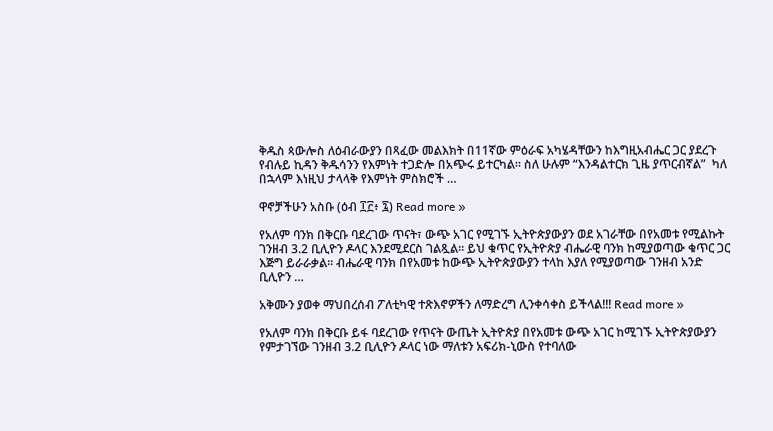ቅዱስ ጳውሎስ ለዕብራውያን በጻፈው መልእክት በ11ኛው ምዕራፍ አካሄዳቸውን ከእግዚአብሔር ጋር ያደረጉ የብሉይ ኪዳን ቅዱሳንን የእምነት ተጋድሎ በአጭሩ ይተርካል። ስለ ሁሉም “እንዳልተርክ ጊዜ ያጥርብኛል”  ካለ በኋላም እነዚህ ታላላቅ የእምነት ምስክሮች …

ዋኖቻችሁን አስቡ (ዕብ ፲፫፥ ፯) Read more »

የአለም ባንክ በቅርቡ ባደረገው ጥናት፣ ውጭ አገር የሚገኙ ኢትዮጵያውያን ወደ አገራቸው በየአመቱ የሚልኩት ገንዘብ 3.2 ቢሊዮን ዶላር እንደሚደርስ ገልጿል። ይህ ቁጥር የኢትዮጵያ ብሔራዊ ባንክ ከሚያወጣው ቁጥር ጋር እጅግ ይራራቃል። ብሔራዊ ባንክ በየአመቱ ከውጭ ኢትዮጵያውያን ተላከ እያለ የሚያወጣው ገንዘብ አንድ ቢሊዮን …

አቅሙን ያወቀ ማህበረሰብ ፖለቲካዊ ተጽእኖዎችን ለማድረግ ሊንቀሳቀስ ይችላል!!! Read more »

የአለም ባንክ በቅርቡ ይፋ ባደረገው የጥናት ውጤት ኢትዮጵያ በየአመቱ ውጭ አገር ከሚገኙ ኢትዮጵያውያን የምታገኘው ገንዘብ 3.2 ቢሊዮን ዶላር ነው ማለቱን አፍሪክ-ኒውስ የተባለው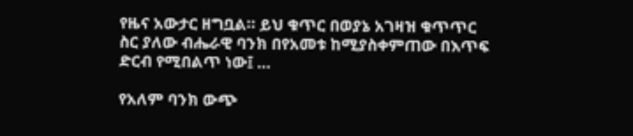የዜና አውታር ዘግቧል። ይህ ቁጥር በወያኔ አገዛዝ ቁጥጥር ስር ያለው ብሔራዊ ባንክ በየአመቱ ከሚያስቀምጠው በእጥፍ ድርብ የሚበልጥ ነው፤ …

የአለም ባንክ ውጭ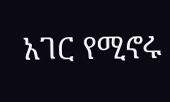አገር የሚኖሩ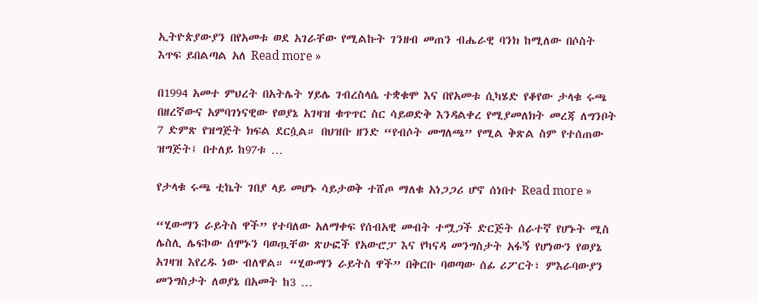ኢትዮጵያውያን በየአመቱ ወደ አገራቸው የሚልኩት ገንዘብ መጠን ብሔራዊ ባንክ ከሚለው በሶስት እጥፍ ይበልጣል አለ Read more »

በ1994 አመተ ምህረት በአትሌት ሃይሌ ገብረስላሴ ተቋቁሞ እና በየአመቱ ሲካሄድ የቆየው ታላቁ ሩጫ በዘረኛውና አምባገነናዊው የወያኔ አገዛዝ ቁጥጥር ስር ሳይወድቅ እንዳልቀረ የሚያመለክት መረጃ ለግንቦት 7 ድምጽ የዝግጅት ክፍል ደርሷል። በህዝቡ ዘንድ “የብሶት መግለጫ” የሚል ቅጽል ስም የተሰጠው ዝግጅት፤ በተለይ ከ97ቱ …

የታላቁ ሩጫ ቲኬት ገበያ ላይ መሆኑ ሳይታወቅ ተሸጦ ማለቁ አነጋጋሪ ሆኖ ሰነበተ Read more »

“ሂውማን ራይትስ ዋች” የተባለው አለማቀፍ የሰብአዊ መብት ተሟጋች ድርጅት ሰራተኛ የሆኑት ሚስ ሌስሊ ሌፍኮው ሰሞኑን ባወጧቸው ጽሁፎች የአውሮፓ እና የካናዳ መንግስታት አፋኝ የሆነውን የወያኔ አገዛዝ እየረዱ ነው ብለዋል። “ሂውማን ራይትስ ዋች” በቅርቡ ባወጣው ሰፊ ሪፖርት፣ ምእራባውያን መንግስታት ለወያኔ በአመት ከ3 …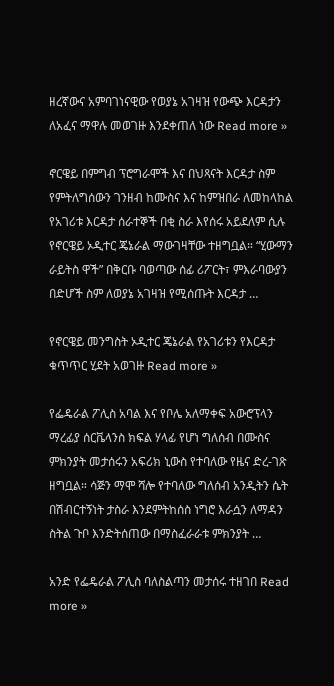ዘረኛውና አምባገነናዊው የወያኔ አገዛዝ የውጭ እርዳታን ለአፈና ማዋሉ መወገዙ እንደቀጠለ ነው Read more »

ኖርዌይ በምግብ ፕሮግራሞች እና በህጻናት እርዳታ ስም የምትለግሰውን ገንዘብ ከሙስና እና ከምዝበራ ለመከላከል የአገሪቱ እርዳታ ሰራተኞች በቂ ስራ እየሰሩ አይደለም ሲሉ የኖርዌይ ኦዲተር ጄኔራል ማውገዛቸው ተዘግቧል። “ሂውማን ራይትስ ዋች” በቅርቡ ባወጣው ሰፊ ሪፖርት፣ ምእራባውያን በድሆች ስም ለወያኔ አገዛዝ የሚሰጡት እርዳታ …

የኖርዌይ መንግስት ኦዲተር ጄኔራል የአገሪቱን የእርዳታ ቁጥጥር ሂደት አወገዙ Read more »

የፌዴራል ፖሊስ አባል እና የቦሌ አለማቀፍ አውሮፕላን ማረፊያ ሰርቬላንስ ክፍል ሃላፊ የሆነ ግለሰብ በሙስና ምክንያት መታሰሩን አፍሪክ ኒውስ የተባለው የዜና ድረ-ገጽ ዘግቧል። ሳጅን ማሞ ሻሎ የተባለው ግለሰብ አንዲትን ሴት በሽብርተኝነት ታስራ እንደምትከሰስ ነግሮ እራሷን ለማዳን ስትል ጉቦ እንድትሰጠው በማስፈራራቱ ምክንያት …

አንድ የፌዴራል ፖሊስ ባለስልጣን መታሰሩ ተዘገበ Read more »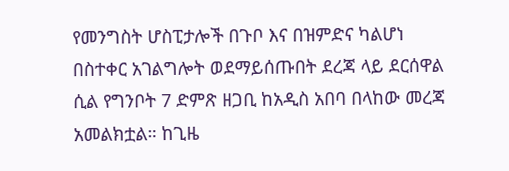የመንግስት ሆስፒታሎች በጉቦ እና በዝምድና ካልሆነ በስተቀር አገልግሎት ወደማይሰጡበት ደረጃ ላይ ደርሰዋል ሲል የግንቦት 7 ድምጽ ዘጋቢ ከአዲስ አበባ በላከው መረጃ አመልክቷል። ከጊዜ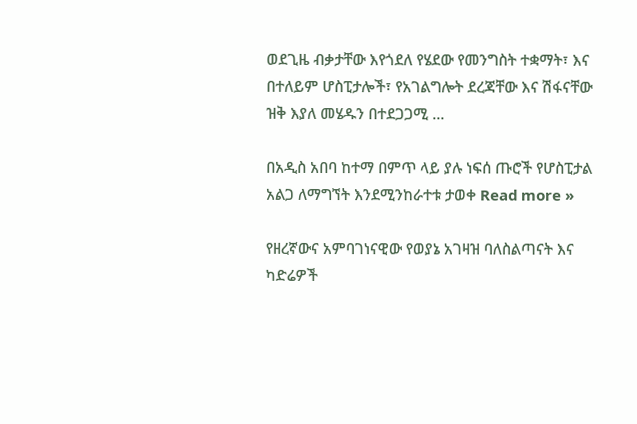ወደጊዜ ብቃታቸው እየጎደለ የሄደው የመንግስት ተቋማት፣ እና በተለይም ሆስፒታሎች፣ የአገልግሎት ደረጃቸው እና ሽፋናቸው ዝቅ እያለ መሄዱን በተደጋጋሚ …

በአዲስ አበባ ከተማ በምጥ ላይ ያሉ ነፍሰ ጡሮች የሆስፒታል አልጋ ለማግኘት እንደሚንከራተቱ ታወቀ Read more »

የዘረኛውና አምባገነናዊው የወያኔ አገዛዝ ባለስልጣናት እና ካድሬዎች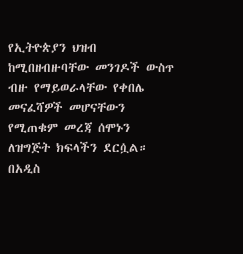የኢትዮጵያን ህዝብ ከሚበዘብዙባቸው መንገዶች ውስጥ ብዙ የማይወራላቸው የቀበሌ መናፈሻዎች መሆናቸውን የሚጠቁም መረጃ ሰሞኑን ለዝግጅት ክፍላችን ደርሷል። በአዲስ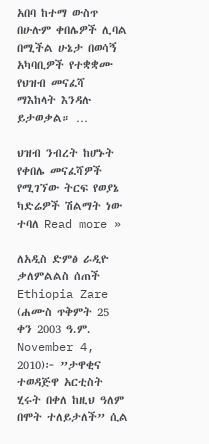አበባ ከተማ ውስጥ በሁሉም ቀበሌዎች ሊባል በሚችል ሁኔታ በወሳኝ አካባቢዎች የተቋቋሙ የህዝብ መናፈሻ ማእከላት እንዳሉ ይታወቃል። …

ህዝብ ንብረት ከሆኑት የቀበሌ መናፈሻዎች የሚገኘው ትርፍ የወያኔ ካድሬዎች ሽልማት ነው ተባለ Read more »

ለአዲስ ድምፅ ራዲዮ ቃለምልልስ ሰጠች Ethiopia Zare (ሐሙስ ጥቅምት 25 ቀን 2003 ዓ.ም. November 4, 2010)፦ ”ታዋቂና ተወዳጅዋ አርቲስት ሂሩት በቀለ ከዚህ ዓለም በሞት ተለይታለች” ሲል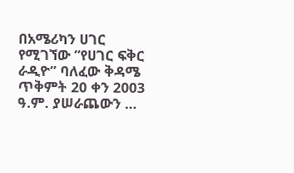በአሜሪካን ሀገር የሚገኘው ”የሀገር ፍቅር ራዲዮ” ባለፈው ቅዳሜ ጥቅምት 20 ቀን 2003 ዓ.ም. ያሠራጨውን …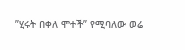”ሂሩት በቀለ ሞተች” የሚባለው ወሬ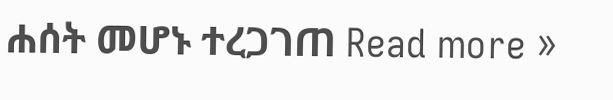ሐሰት መሆኑ ተረጋገጠ Read more »